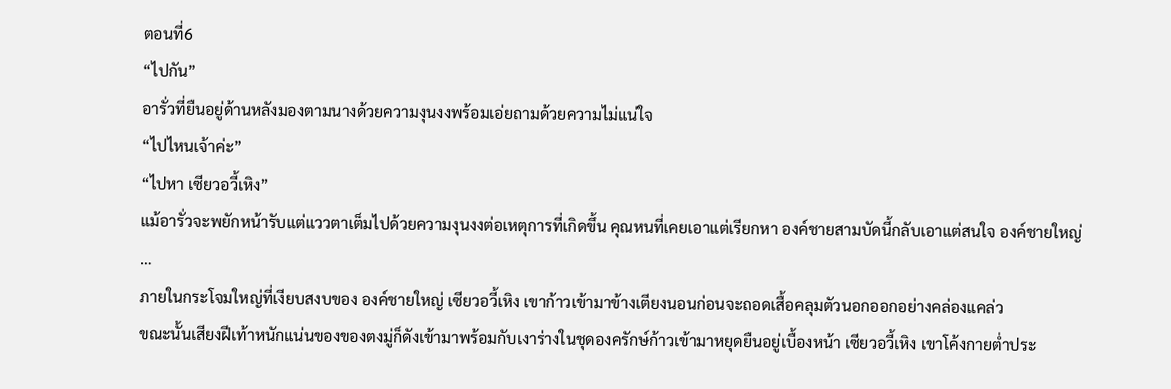ตอนที่6
“ไปกัน”
อารั่วที่ยืนอยู่ด้านหลังมองตามนางด้วยความงุนงงพร้อมเอ่ยถามด้วยความไม่แน่ใจ
“ไปไหนเจ้าค่ะ”
“ไปหา เซียวอวี้เหิง”
แม้อารั่วจะพยักหน้ารับแต่แววตาเต็มไปด้วยความงุนงงต่อเหตุการที่เกิดขึ้น คุณหนที่เคยเอาแต่เรียกหา องค์ชายสามบัดนี้กลับเอาแต่สนใจ องค์ชายใหญ่
…
ภายในกระโจมใหญ่ที่เงียบสงบของ องค์ชายใหญ่ เซียวอวี้เหิง เขาก้าวเข้ามาข้างเตียงนอนก่อนจะถอดเสื้อคลุมตัวนอกออกอย่างคล่องแคล่ว
ขณะนั้นเสียงฝีเท้าหนักแน่นของของตงมู่ก็ดังเข้ามาพร้อมกับเงาร่างในชุดองครักษ์ก้าวเข้ามาหยุดยืนอยู่เบื้องหน้า เซียวอวี้เหิง เขาโค้งกายต่ำประ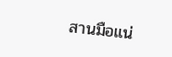สานมือแน่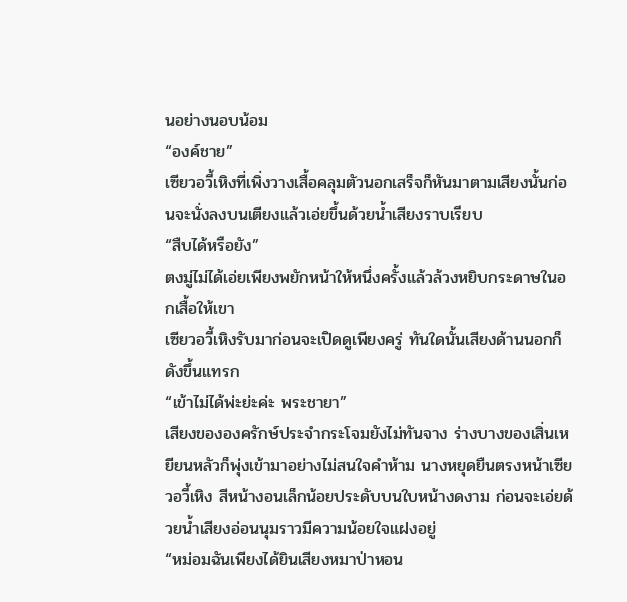นอย่างนอบน้อม
“องค์ชาย”
เซียวอวี้เหิงที่เพิ่งวางเสื้อคลุมตัวนอกเสร็จก็หันมาตามเสียงนั้นก่อนจะนั่งลงบนเตียงแล้วเอ่ยขึ้นด้วยน้ำเสียงราบเรียบ
“สืบได้หรือยัง”
ตงมู่ไม่ได้เอ่ยเพียงพยักหน้าให้หนึ่งครั้งแล้วล้วงหยิบกระดาษในอกเสื้อให้เขา
เซียวอวี้เหิงรับมาก่อนจะเปิดดูเพียงครู่ ทันใดนั้นเสียงด้านนอกก็ดังขึ้นแทรก
“เข้าไม่ได้พ่ะย่ะค่ะ พระชายา”
เสียงขององครักษ์ประจำกระโจมยังไม่ทันจาง ร่างบางของเสิ่นเหยียนหลัวก็พุ่งเข้ามาอย่างไม่สนใจคำห้าม นางหยุดยืนตรงหน้าเซียวอวี้เหิง สีหน้างอนเล็กน้อยประดับบนใบหน้างดงาม ก่อนจะเอ่ยด้วยน้ำเสียงอ่อนนุมราวมีความน้อยใจแฝงอยู่
“หม่อมฉันเพียงได้ยินเสียงหมาป่าหอน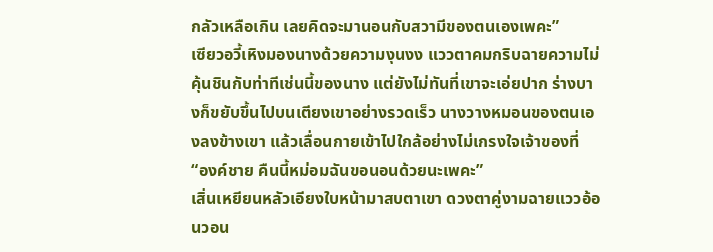กลัวเหลือเกิน เลยคิดจะมานอนกับสวามีของตนเองเพคะ”
เซียวอวี้เหิงมองนางด้วยความงุนงง แววตาคมกริบฉายความไม่คุ้นชินกับท่าทีเช่นนี้ของนาง แต่ยังไม่ทันที่เขาจะเอ่ยปาก ร่างบางก็ขยับขึ้นไปบนเตียงเขาอย่างรวดเร็ว นางวางหมอนของตนเองลงข้างเขา แล้วเลื่อนกายเข้าไปใกล้อย่างไม่เกรงใจเจ้าของที่
“องค์ชาย คืนนี้หม่อมฉันขอนอนด้วยนะเพคะ”
เสิ่นเหยียนหลัวเอียงใบหน้ามาสบตาเขา ดวงตาคู่งามฉายแววอ้อนวอน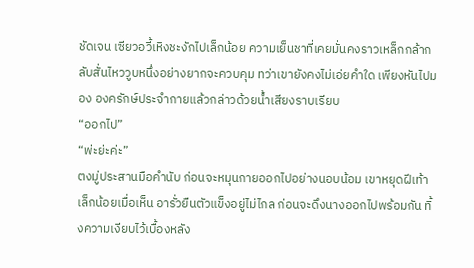ชัดเจน เซียวอวี้เหิงชะงักไปเล็กน้อย ความเย็นชาที่เคยมั่นคงราวเหล็กกล้ากลับสั่นไหววูบหนึ่งอย่างยากจะควบคุม ทว่าเขายังคงไม่เอ่ยคำใด เพียงหันไปมอง องครักษ์ประจำกายแล้วกล่าวด้วยน้ำเสียงราบเรียบ
“ออกไป”
“พ่ะย่ะค่ะ”
ตงมู่ประสานมือคำนับ ก่อนจะหมุนกายออกไปอย่างนอบน้อม เขาหยุดฝีเท้าเล็กน้อยเมื่อเห็น อารั่วยืนตัวแข็งอยู่ไม่ไกล ก่อนจะดึงนางออกไปพร้อมกัน ทิ้งความเงียบไว้เบื้องหลัง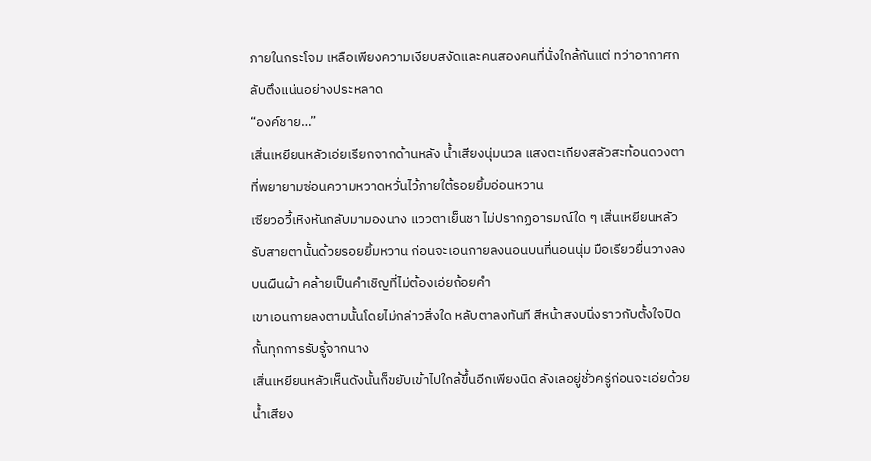ภายในกระโจม เหลือเพียงความเงียบสงัดและคนสองคนที่นั่งใกล้กันแต่ ทว่าอากาศกลับตึงแน่นอย่างประหลาด
“องค์ชาย…”
เสิ่นเหยียนหลัวเอ่ยเรียกจากด้านหลัง น้ำเสียงนุ่มนวล แสงตะเกียงสลัวสะท้อนดวงตาที่พยายามซ่อนความหวาดหวั่นไว้ภายใต้รอยยิ้มอ่อนหวาน
เซียวอวี้เหิงหันกลับมามองนาง แววตาเย็นชา ไม่ปรากฏอารมณ์ใด ๆ เสิ่นเหยียนหลัวรับสายตานั้นด้วยรอยยิ้มหวาน ก่อนจะเอนกายลงนอนบนที่นอนนุ่ม มือเรียวยื่นวางลงบนผืนผ้า คล้ายเป็นคำเชิญที่ไม่ต้องเอ่ยถ้อยคำ
เขาเอนกายลงตามนั้นโดยไม่กล่าวสิ่งใด หลับตาลงทันที สีหน้าสงบนิ่งราวกับตั้งใจปิดกั้นทุกการรับรู้จากนาง
เสิ่นเหยียนหลัวเห็นดังนั้นก็ขยับเข้าไปใกล้ขึ้นอีกเพียงนิด ลังเลอยู่ชั่วครู่ก่อนจะเอ่ยด้วยน้ำเสียง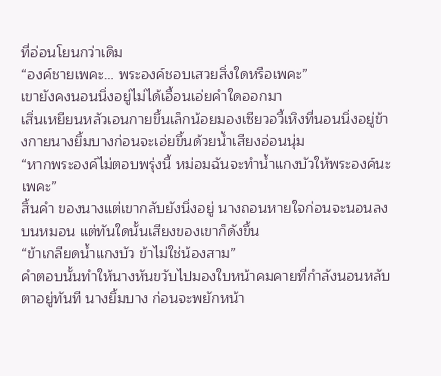ที่อ่อนโยนกว่าเดิม
“องค์ชายเพคะ… พระองค์ชอบเสวยสิ่งใดหรือเพคะ”
เขายังคงนอนนิ่งอยู่ไม่ได้เอื้อนเอ่ยคำใดออกมา
เสิ่นเหยียนหลัวเอนกายขึ้นเล็กน้อยมองเซียวอวี้เหิงที่นอนนิ่งอยู่ข้างกายนางยิ้มบางก่อนจะเอ่ยขึ้นด้วยน้ำเสียงอ่อนนุ่ม
“หากพระองค์ไม่ตอบพรุ่งนี้ หม่อมฉันจะทำน้ำแกงบัวให้พระองค์นะเพคะ”
สิ้นคำ ของนางแต่เขากลับยังนิ่งอยู่ นางถอนหายใจก่อนจะนอนลงบนหมอน แต่ทันใดนั้นเสียงของเขาก็ดังขึ้น
“ข้าเกลียดน้ำแกงบัว ข้าไม่ใช่น้องสาม”
คำตอบนั้นทำให้นางหันขวับไปมองใบหน้าคมคายที่กำลังนอนหลับตาอยู่ทันที นางยิ้มบาง ก่อนจะพยักหน้า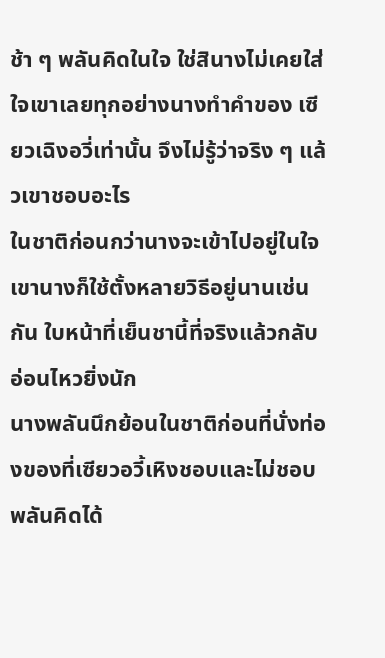ช้า ๆ พลันคิดในใจ ใช่สินางไม่เคยใส่ใจเขาเลยทุกอย่างนางทำคำของ เซียวเฉิงอวี่เท่านั้น จึงไม่รู้ว่าจริง ๆ แล้วเขาชอบอะไร
ในชาติก่อนกว่านางจะเข้าไปอยู่ในใจเขานางก็ใช้ตั้งหลายวิธีอยู่นานเช่นกัน ใบหน้าที่เย็นชานี้ที่จริงแล้วกลับอ่อนไหวยิ่งนัก
นางพลันนึกย้อนในชาติก่อนที่นั่งท่องของที่เซียวอวี้เหิงชอบและไม่ชอบ พลันคิดได้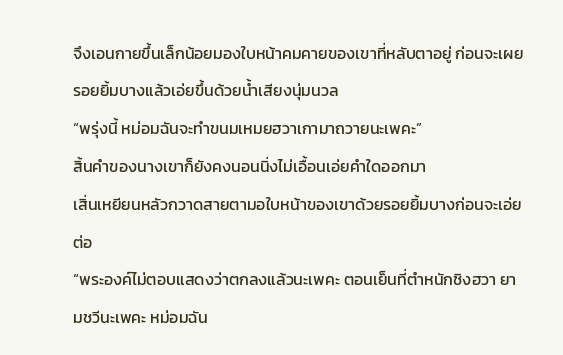จึงเอนกายขึ้นเล็กน้อยมองใบหน้าคมคายของเขาที่หลับตาอยู่ ก่อนจะเผยรอยยิ้มบางแล้วเอ่ยขึ้นด้วยน้ำเสียงนุ่มนวล
“พรุ่งนี้ หม่อมฉันจะทำขนมเหมยฮวาเกามาถวายนะเพคะ”
สิ้นคำของนางเขาก็ยังคงนอนนิ่งไม่เอื้อนเอ่ยคำใดออกมา
เสิ่นเหยียนหลัวกวาดสายตามอใบหน้าของเขาด้วยรอยยิ้มบางก่อนจะเอ่ยต่อ
“พระองค์ไม่ตอบแสดงว่าตกลงแล้วนะเพคะ ตอนเย็นที่ตำหนักชิงฮวา ยามชวีนะเพคะ หม่อมฉัน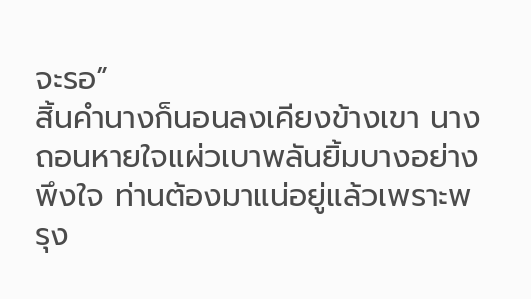จะรอ”
สิ้นคำนางก็นอนลงเคียงข้างเขา นางถอนหายใจแผ่วเบาพลันยิ้มบางอย่างพึงใจ ท่านต้องมาแน่อยู่แล้วเพราะพรุง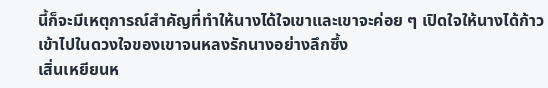นี้ก็จะมีเหตุการณ์สำคัญที่ทำให้นางได้ใจเขาและเขาจะค่อย ๆ เปิดใจให้นางได้ก้าวเข้าไปในดวงใจของเขาจนหลงรักนางอย่างลึกซึ้ง
เสิ่นเหยียนห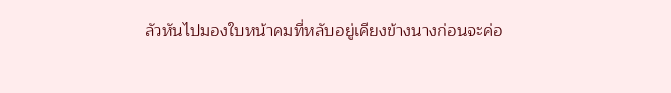ลัวหันไปมองใบหน้าคมที่หลับอยู่เคียงข้างนางก่อนจะค่อ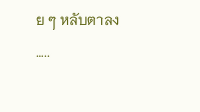ย ๆ หลับตาลง
…..